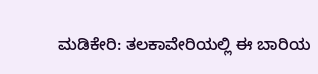ಮಡಿಕೇರಿ: ತಲಕಾವೇರಿಯಲ್ಲಿ ಈ ಬಾರಿಯ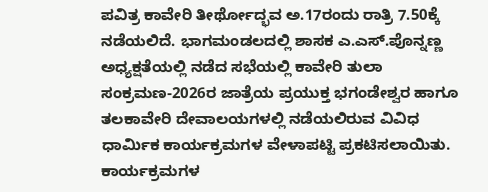ಪವಿತ್ರ ಕಾವೇರಿ ತೀರ್ಥೋದ್ಭವ ಅ.17ರಂದು ರಾತ್ರಿ 7.50ಕ್ಕೆ ನಡೆಯಲಿದೆ. ಭಾಗಮಂಡಲದಲ್ಲಿ ಶಾಸಕ ಎ.ಎಸ್.ಪೊನ್ನಣ್ಣ ಅಧ್ಯಕ್ಷತೆಯಲ್ಲಿ ನಡೆದ ಸಭೆಯಲ್ಲಿ ಕಾವೇರಿ ತುಲಾ ಸಂಕ್ರಮಣ-2026ರ ಜಾತ್ರೆಯ ಪ್ರಯುಕ್ತ ಭಗಂಡೇಶ್ವರ ಹಾಗೂ ತಲಕಾವೇರಿ ದೇವಾಲಯಗಳಲ್ಲಿ ನಡೆಯಲಿರುವ ವಿವಿಧ ಧಾರ್ಮಿಕ ಕಾರ್ಯಕ್ರಮಗಳ ವೇಳಾಪಟ್ಟಿ ಪ್ರಕಟಿಸಲಾಯಿತು.
ಕಾರ್ಯಕ್ರಮಗಳ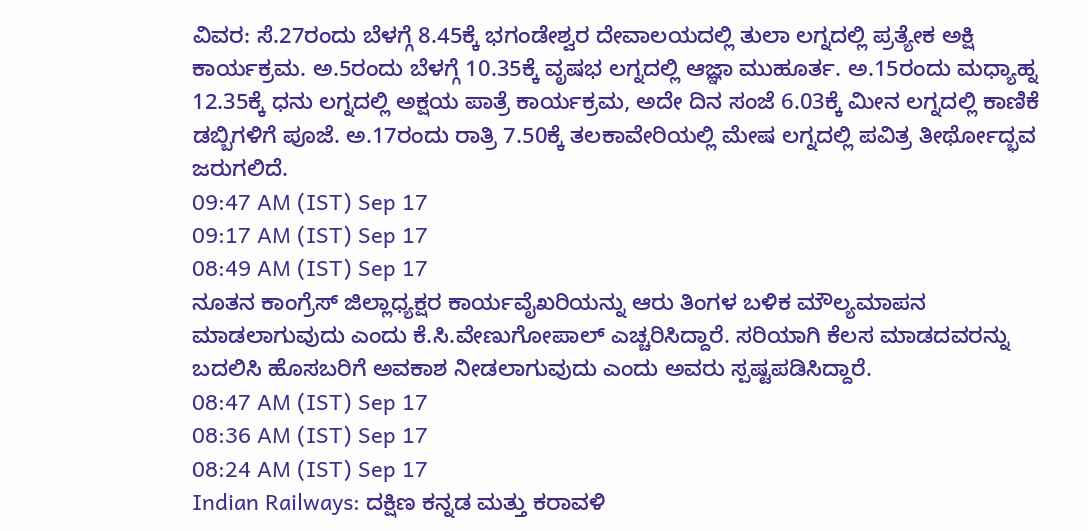ವಿವರ: ಸೆ.27ರಂದು ಬೆಳಗ್ಗೆ 8.45ಕ್ಕೆ ಭಗಂಡೇಶ್ವರ ದೇವಾಲಯದಲ್ಲಿ ತುಲಾ ಲಗ್ನದಲ್ಲಿ ಪ್ರತ್ಯೇಕ ಅಕ್ಷಿ ಕಾರ್ಯಕ್ರಮ. ಅ.5ರಂದು ಬೆಳಗ್ಗೆ 10.35ಕ್ಕೆ ವೃಷಭ ಲಗ್ನದಲ್ಲಿ ಆಜ್ಞಾ ಮುಹೂರ್ತ. ಅ.15ರಂದು ಮಧ್ಯಾಹ್ನ 12.35ಕ್ಕೆ ಧನು ಲಗ್ನದಲ್ಲಿ ಅಕ್ಷಯ ಪಾತ್ರೆ ಕಾರ್ಯಕ್ರಮ, ಅದೇ ದಿನ ಸಂಜೆ 6.03ಕ್ಕೆ ಮೀನ ಲಗ್ನದಲ್ಲಿ ಕಾಣಿಕೆ ಡಬ್ಬಿಗಳಿಗೆ ಪೂಜೆ. ಅ.17ರಂದು ರಾತ್ರಿ 7.50ಕ್ಕೆ ತಲಕಾವೇರಿಯಲ್ಲಿ ಮೇಷ ಲಗ್ನದಲ್ಲಿ ಪವಿತ್ರ ತೀರ್ಥೋದ್ಭವ ಜರುಗಲಿದೆ.
09:47 AM (IST) Sep 17
09:17 AM (IST) Sep 17
08:49 AM (IST) Sep 17
ನೂತನ ಕಾಂಗ್ರೆಸ್ ಜಿಲ್ಲಾಧ್ಯಕ್ಷರ ಕಾರ್ಯವೈಖರಿಯನ್ನು ಆರು ತಿಂಗಳ ಬಳಿಕ ಮೌಲ್ಯಮಾಪನ ಮಾಡಲಾಗುವುದು ಎಂದು ಕೆ.ಸಿ.ವೇಣುಗೋಪಾಲ್ ಎಚ್ಚರಿಸಿದ್ದಾರೆ. ಸರಿಯಾಗಿ ಕೆಲಸ ಮಾಡದವರನ್ನು ಬದಲಿಸಿ ಹೊಸಬರಿಗೆ ಅವಕಾಶ ನೀಡಲಾಗುವುದು ಎಂದು ಅವರು ಸ್ಪಷ್ಟಪಡಿಸಿದ್ದಾರೆ.
08:47 AM (IST) Sep 17
08:36 AM (IST) Sep 17
08:24 AM (IST) Sep 17
Indian Railways: ದಕ್ಷಿಣ ಕನ್ನಡ ಮತ್ತು ಕರಾವಳಿ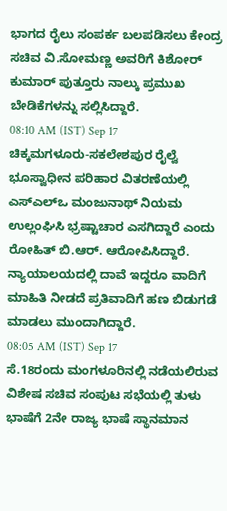ಭಾಗದ ರೈಲು ಸಂಪರ್ಕ ಬಲಪಡಿಸಲು ಕೇಂದ್ರ ಸಚಿವ ವಿ.ಸೋಮಣ್ಣ ಅವರಿಗೆ ಕಿಶೋರ್ ಕುಮಾರ್ ಪುತ್ತೂರು ನಾಲ್ಕು ಪ್ರಮುಖ ಬೇಡಿಕೆಗಳನ್ನು ಸಲ್ಲಿಸಿದ್ದಾರೆ.
08:10 AM (IST) Sep 17
ಚಿಕ್ಕಮಗಳೂರು-ಸಕಲೇಶಪುರ ರೈಲ್ವೆ ಭೂಸ್ವಾಧೀನ ಪರಿಹಾರ ವಿತರಣೆಯಲ್ಲಿ ಎಸ್ಎಲ್ಒ ಮಂಜುನಾಥ್ ನಿಯಮ ಉಲ್ಲಂಘಿಸಿ ಭ್ರಷ್ಟಾಚಾರ ಎಸಗಿದ್ದಾರೆ ಎಂದು ರೋಹಿತ್ ಬಿ.ಆರ್. ಆರೋಪಿಸಿದ್ದಾರೆ. ನ್ಯಾಯಾಲಯದಲ್ಲಿ ದಾವೆ ಇದ್ದರೂ ವಾದಿಗೆ ಮಾಹಿತಿ ನೀಡದೆ ಪ್ರತಿವಾದಿಗೆ ಹಣ ಬಿಡುಗಡೆ ಮಾಡಲು ಮುಂದಾಗಿದ್ದಾರೆ.
08:05 AM (IST) Sep 17
ಸೆ.18ರಂದು ಮಂಗಳೂರಿನಲ್ಲಿ ನಡೆಯಲಿರುವ ವಿಶೇಷ ಸಚಿವ ಸಂಪುಟ ಸಭೆಯಲ್ಲಿ ತುಳು ಭಾಷೆಗೆ 2ನೇ ರಾಜ್ಯ ಭಾಷೆ ಸ್ಥಾನಮಾನ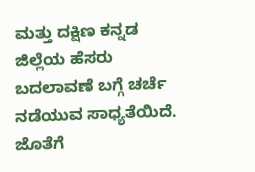ಮತ್ತು ದಕ್ಷಿಣ ಕನ್ನಡ ಜಿಲ್ಲೆಯ ಹೆಸರು ಬದಲಾವಣೆ ಬಗ್ಗೆ ಚರ್ಚೆ ನಡೆಯುವ ಸಾಧ್ಯತೆಯಿದೆ. ಜೊತೆಗೆ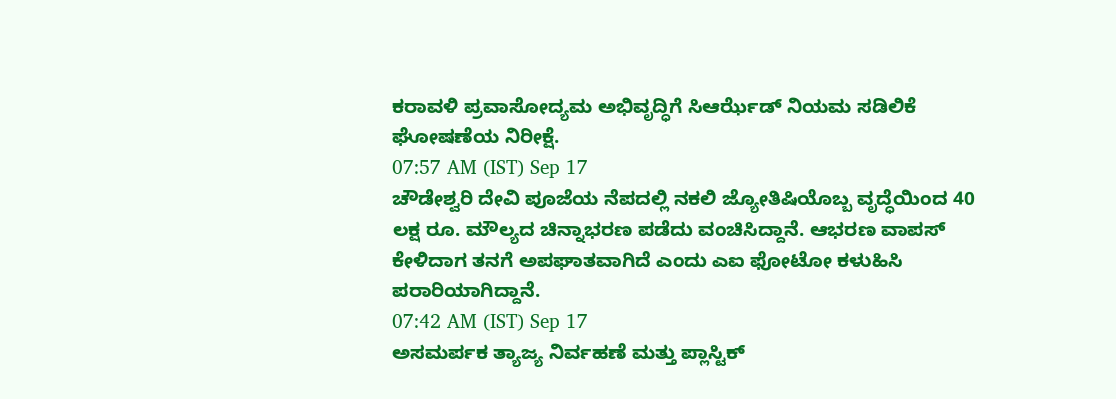ಕರಾವಳಿ ಪ್ರವಾಸೋದ್ಯಮ ಅಭಿವೃದ್ಧಿಗೆ ಸಿಆರ್ಝೆಡ್ ನಿಯಮ ಸಡಿಲಿಕೆ ಘೋಷಣೆಯ ನಿರೀಕ್ಷೆ.
07:57 AM (IST) Sep 17
ಚೌಡೇಶ್ವರಿ ದೇವಿ ಪೂಜೆಯ ನೆಪದಲ್ಲಿ ನಕಲಿ ಜ್ಯೋತಿಷಿಯೊಬ್ಬ ವೃದ್ಧೆಯಿಂದ 40 ಲಕ್ಷ ರೂ. ಮೌಲ್ಯದ ಚಿನ್ನಾಭರಣ ಪಡೆದು ವಂಚಿಸಿದ್ದಾನೆ. ಆಭರಣ ವಾಪಸ್ ಕೇಳಿದಾಗ ತನಗೆ ಅಪಘಾತವಾಗಿದೆ ಎಂದು ಎಐ ಫೋಟೋ ಕಳುಹಿಸಿ ಪರಾರಿಯಾಗಿದ್ದಾನೆ.
07:42 AM (IST) Sep 17
ಅಸಮರ್ಪಕ ತ್ಯಾಜ್ಯ ನಿರ್ವಹಣೆ ಮತ್ತು ಪ್ಲಾಸ್ಟಿಕ್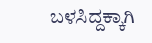ಬಳಸಿದ್ದಕ್ಕಾಗಿ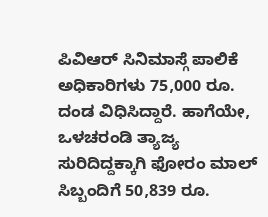ಪಿವಿಆರ್ ಸಿನಿಮಾಸ್ಗೆ ಪಾಲಿಕೆ ಅಧಿಕಾರಿಗಳು 75,000 ರೂ. ದಂಡ ವಿಧಿಸಿದ್ದಾರೆ. ಹಾಗೆಯೇ, ಒಳಚರಂಡಿ ತ್ಯಾಜ್ಯ ಸುರಿದಿದ್ದಕ್ಕಾಗಿ ಫೋರಂ ಮಾಲ್ ಸಿಬ್ಬಂದಿಗೆ 50,839 ರೂ.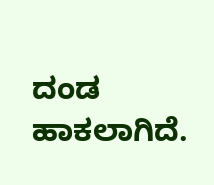ದಂಡ ಹಾಕಲಾಗಿದೆ.